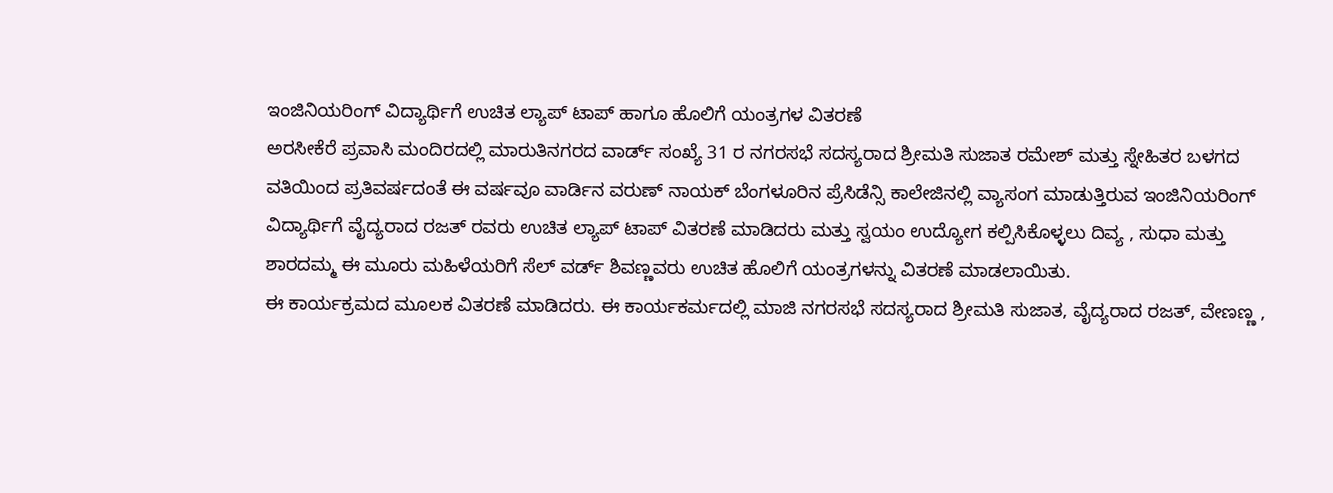ಇಂಜಿನಿಯರಿಂಗ್ ವಿದ್ಯಾರ್ಥಿಗೆ ಉಚಿತ ಲ್ಯಾಪ್ ಟಾಪ್ ಹಾಗೂ ಹೊಲಿಗೆ ಯಂತ್ರಗಳ ವಿತರಣೆ
ಅರಸೀಕೆರೆ ಪ್ರವಾಸಿ ಮಂದಿರದಲ್ಲಿ ಮಾರುತಿನಗರದ ವಾರ್ಡ್ ಸಂಖ್ಯೆ 31 ರ ನಗರಸಭೆ ಸದಸ್ಯರಾದ ಶ್ರೀಮತಿ ಸುಜಾತ ರಮೇಶ್ ಮತ್ತು ಸ್ನೇಹಿತರ ಬಳಗದ ವತಿಯಿಂದ ಪ್ರತಿವರ್ಷದಂತೆ ಈ ವರ್ಷವೂ ವಾರ್ಡಿನ ವರುಣ್ ನಾಯಕ್ ಬೆಂಗಳೂರಿನ ಪ್ರೆಸಿಡೆನ್ಸಿ ಕಾಲೇಜಿನಲ್ಲಿ ವ್ಯಾಸಂಗ ಮಾಡುತ್ತಿರುವ ಇಂಜಿನಿಯರಿಂಗ್ ವಿದ್ಯಾರ್ಥಿಗೆ ವೈದ್ಯರಾದ ರಜತ್ ರವರು ಉಚಿತ ಲ್ಯಾಪ್ ಟಾಪ್ ವಿತರಣೆ ಮಾಡಿದರು ಮತ್ತು ಸ್ವಯಂ ಉದ್ಯೋಗ ಕಲ್ಪಿಸಿಕೊಳ್ಳಲು ದಿವ್ಯ , ಸುಧಾ ಮತ್ತು ಶಾರದಮ್ಮ ಈ ಮೂರು ಮಹಿಳೆಯರಿಗೆ ಸೆಲ್ ವರ್ಡ್ ಶಿವಣ್ಣವರು ಉಚಿತ ಹೊಲಿಗೆ ಯಂತ್ರಗಳನ್ನು ವಿತರಣೆ ಮಾಡಲಾಯಿತು.
ಈ ಕಾರ್ಯಕ್ರಮದ ಮೂಲಕ ವಿತರಣೆ ಮಾಡಿದರು. ಈ ಕಾರ್ಯಕರ್ಮದಲ್ಲಿ ಮಾಜಿ ನಗರಸಭೆ ಸದಸ್ಯರಾದ ಶ್ರೀಮತಿ ಸುಜಾತ, ವೈದ್ಯರಾದ ರಜತ್, ವೇಣಣ್ಣ ,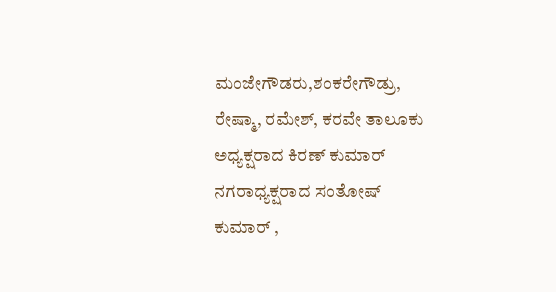ಮಂಜೇಗೌಡರು,ಶಂಕರೇಗೌಡ್ರು,
ರೇಷ್ಮಾ, ರಮೇಶ್, ಕರವೇ ತಾಲೂಕು ಅಧ್ಯಕ್ಷರಾದ ಕಿರಣ್ ಕುಮಾರ್ ನಗರಾಧ್ಯಕ್ಷರಾದ ಸಂತೋಷ್ ಕುಮಾರ್ ,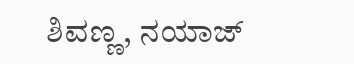ಶಿವಣ್ಣ, ನಯಾಜ್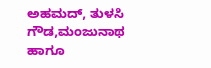ಅಹಮದ್, ತುಳಸಿ ಗೌಡ,ಮಂಜುನಾಥ ಹಾಗೂ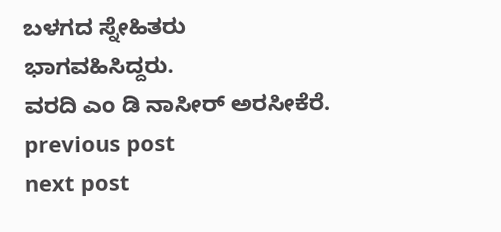ಬಳಗದ ಸ್ನೇಹಿತರು ಭಾಗವಹಿಸಿದ್ದರು.
ವರದಿ ಎಂ ಡಿ ನಾಸೀರ್ ಅರಸೀಕೆರೆ.
previous post
next post